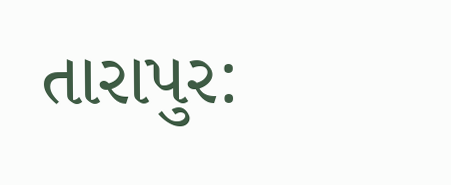તારાપુર: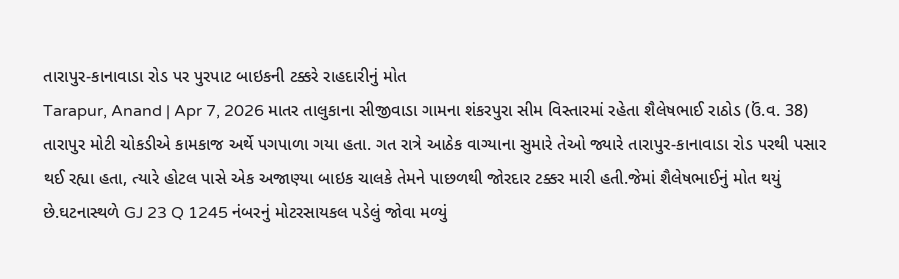તારાપુર-કાનાવાડા રોડ પર પુરપાટ બાઇકની ટક્કરે રાહદારીનું મોત
Tarapur, Anand | Apr 7, 2026 માતર તાલુકાના સીજીવાડા ગામના શંકરપુરા સીમ વિસ્તારમાં રહેતા શૈલેષભાઈ રાઠોડ (ઉં.વ. 38) તારાપુર મોટી ચોકડીએ કામકાજ અર્થે પગપાળા ગયા હતા. ગત રાત્રે આઠેક વાગ્યાના સુમારે તેઓ જ્યારે તારાપુર-કાનાવાડા રોડ પરથી પસાર થઈ રહ્યા હતા, ત્યારે હોટલ પાસે એક અજાણ્યા બાઇક ચાલકે તેમને પાછળથી જોરદાર ટક્કર મારી હતી.જેમાં શૈલેષભાઈનું મોત થયું છે.ઘટનાસ્થળે GJ 23 Q 1245 નંબરનું મોટરસાયકલ પડેલું જોવા મળ્યું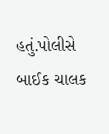હતું.પોલીસે બાઈક ચાલક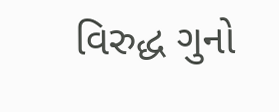વિરુદ્ધ ગુનો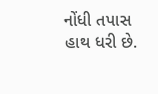નોંધી તપાસ હાથ ધરી છે.